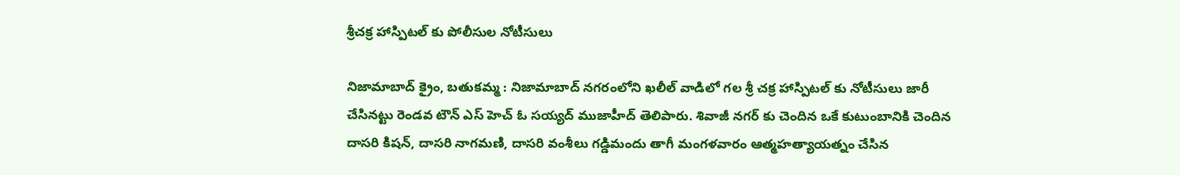శ్రీచక్ర హాస్పిటల్ కు పోలీసుల నోటీసులు

నిజామాబాద్ క్రైం, బతుకమ్మ : నిజామాబాద్ నగరంలోని ఖలీల్ వాడిలో గల శ్రీ చక్ర హాస్పిటల్ కు నోటీసులు జారీ చేసినట్టు రెండవ టౌన్ ఎస్ హెచ్ ఓ సయ్యద్ ముజాహీద్ తెలిపారు. శివాజీ నగర్ కు చెందిన ఒకే కుటుంబానికి చెందిన దాసరి కిషన్, దాసరి నాగమణి, దాసరి వంశీలు గడ్డిమందు తాగీ మంగళవారం ఆత్మహత్యాయత్నం చేసిన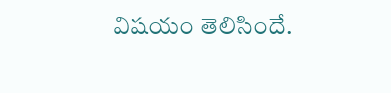విషయం తెలిసిందే.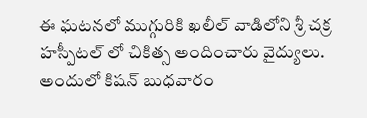ఈ ఘటనలో ముగ్గురికి ఖలీల్ వాడిలోని శ్రీ చక్ర హస్పీటల్ లో చికిత్స అందించారు వైద్యులు. అందులో కిషన్ బుధవారం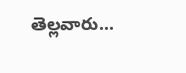తెల్లవారు...